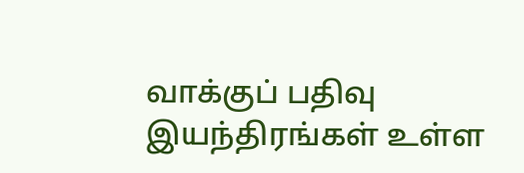வாக்குப் பதிவு இயந்திரங்கள் உள்ள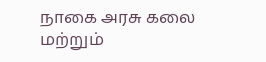நாகை அரசு கலை மற்றும்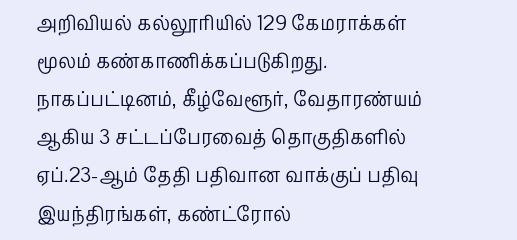அறிவியல் கல்லூரியில் 129 கேமராக்கள் மூலம் கண்காணிக்கப்படுகிறது.
நாகப்பட்டினம், கீழ்வேளூர், வேதாரண்யம் ஆகிய 3 சட்டப்பேரவைத் தொகுதிகளில் ஏப்.23-ஆம் தேதி பதிவான வாக்குப் பதிவு இயந்திரங்கள், கண்ட்ரோல்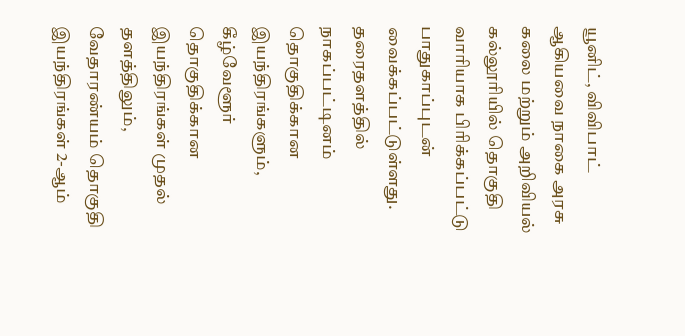யூனிட், விவிபாட் ஆகியவை நாகை அரசு கலை மற்றும் அறிவியல் கல்லூரியில் தொகுதி வாரியாக பிரிக்கப்பட்டு பாதுகாப்புடன் வைக்கப்பட்டுள்ளது.
தரைதளத்தில் நாகப்பட்டினம் தொகுதிக்கான இயந்திரங்களும், கீழ்வேளூர் தொகுதிக்கான இயந்திரங்கள் முதல் தளத்திலும், வேதாரண்யம் தொகுதி இயந்திரங்கள் 2-ஆம்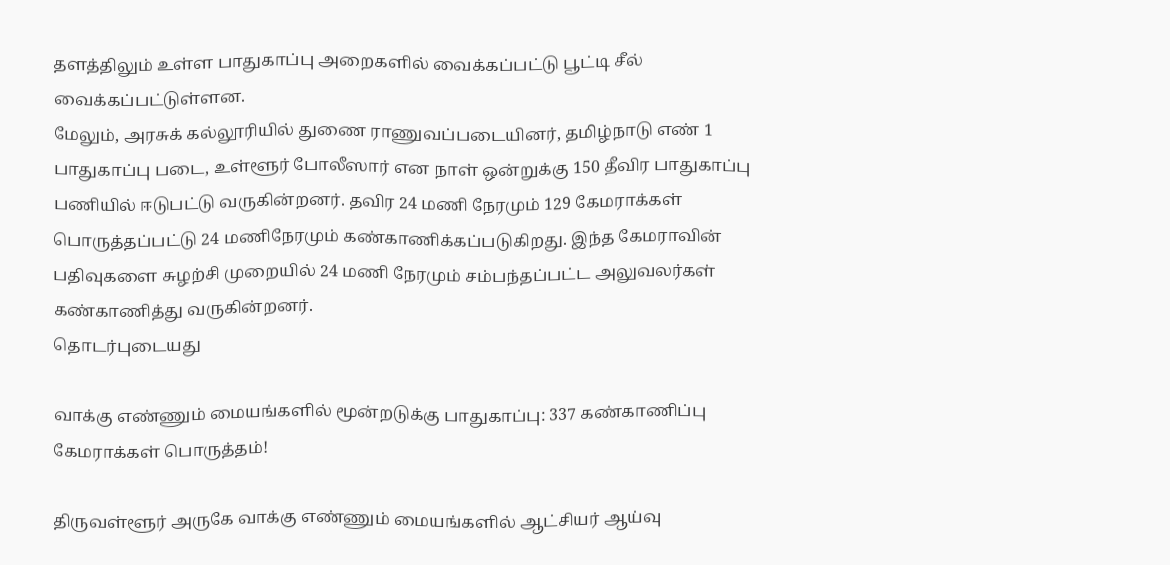தளத்திலும் உள்ள பாதுகாப்பு அறைகளில் வைக்கப்பட்டு பூட்டி சீல் வைக்கப்பட்டுள்ளன.
மேலும், அரசுக் கல்லூரியில் துணை ராணுவப்படையினர், தமிழ்நாடு எண் 1 பாதுகாப்பு படை, உள்ளூர் போலீஸார் என நாள் ஒன்றுக்கு 150 தீவிர பாதுகாப்பு பணியில் ஈடுபட்டு வருகின்றனர். தவிர 24 மணி நேரமும் 129 கேமராக்கள் பொருத்தப்பட்டு 24 மணிநேரமும் கண்காணிக்கப்படுகிறது. இந்த கேமராவின் பதிவுகளை சுழற்சி முறையில் 24 மணி நேரமும் சம்பந்தப்பட்ட அலுவலர்கள் கண்காணித்து வருகின்றனர்.
தொடர்புடையது

வாக்கு எண்ணும் மையங்களில் மூன்றடுக்கு பாதுகாப்பு: 337 கண்காணிப்பு கேமராக்கள் பொருத்தம்!

திருவள்ளூர் அருகே வாக்கு எண்ணும் மையங்களில் ஆட்சியர் ஆய்வு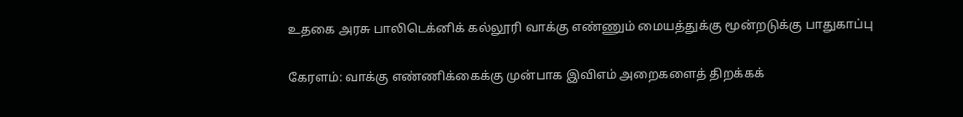உதகை அரசு பாலிடெக்னிக் கல்லூரி வாக்கு எண்ணும் மையத்துக்கு மூன்றடுக்கு பாதுகாப்பு

கேரளம்: வாக்கு எண்ணிக்கைக்கு முன்பாக இவிஎம் அறைகளைத் திறக்கக்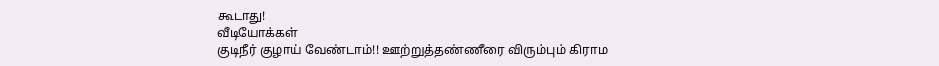கூடாது!
வீடியோக்கள்
குடிநீர் குழாய் வேண்டாம்!! ஊற்றுத்தண்ணீரை விரும்பும் கிராம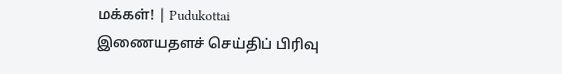மக்கள்! | Pudukottai
இணையதளச் செய்திப் பிரிவு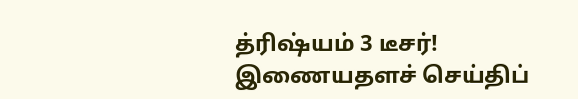த்ரிஷ்யம் 3 டீசர்!
இணையதளச் செய்திப்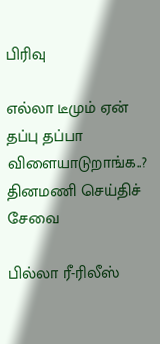பிரிவு

எல்லா டீமும் ஏன் தப்பு தப்பா விளையாடுறாங்க..?
தினமணி செய்திச் சேவை

பில்லா ரீ-ரிலீஸ்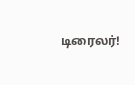டிரைலர்!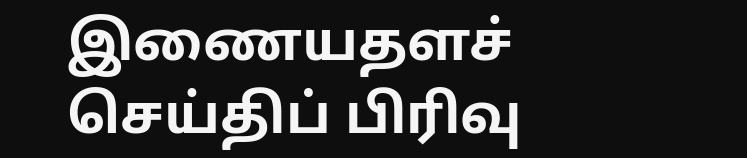இணையதளச் செய்திப் பிரிவு